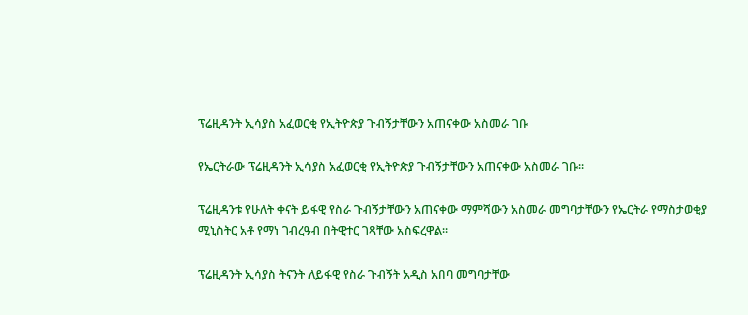ፕሬዚዳንት ኢሳያስ አፈወርቂ የኢትዮጵያ ጉብኝታቸውን አጠናቀው አስመራ ገቡ

የኤርትራው ፕሬዚዳንት ኢሳያስ አፈወርቂ የኢትዮጵያ ጉብኝታቸውን አጠናቀው አስመራ ገቡ።

ፕሬዚዳንቱ የሁለት ቀናት ይፋዊ የስራ ጉብኝታቸውን አጠናቀው ማምሻውን አስመራ መግባታቸውን የኤርትራ የማስታወቂያ ሚኒስትር አቶ የማነ ገብረዓብ በትዊተር ገጻቸው አስፍረዋል።

ፕሬዚዳንት ኢሳያስ ትናንት ለይፋዊ የስራ ጉብኝት አዲስ አበባ መግባታቸው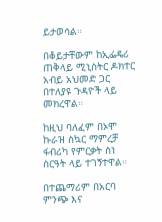ይታወሳል።

በቆይታቸውም ከኢፌዴሪ ጠቅላይ ሚኒስትር ዶክተር አብይ አህመድ ጋር በተለያዩ ጉዳዮች ላይ መክረዋል።

ከዚህ ባለፈም በኦሞ ኩራዝ ስኳር ማምረቻ ፋብሪካ የምርቃት ስነ ስርዓት ላይ ተገኝተዋል።

በተጨማሪም በአርባ ምንጭ እና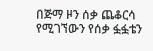በጅማ ዞን ሰቃ ጨቆርሳ የሚገኘውን የሰቃ ፏፏቴን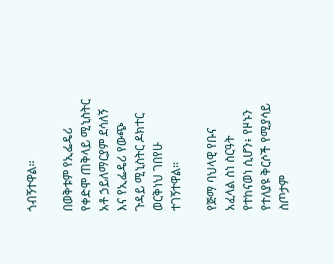ጎብኝተዋል።

በወቅቱም የኢፌዴሪ የቀድሞ ጠቅላይ ሚኒስትር አቶ ኃይለማርያም ደሳለኝ እና የኢፌዴሪ የውጭ ጉዳይ ሚኒስትር ዶክተር ወርቅነህ ገበየሁ ተገኝተዋል።

የጅማ ባህላዊ የቡና አፈላል ስነ ስርዓት የተከናወነ ሲሆን፥ የዞኑን የተለያዩ ቅርሶች የሚያሳይ ስጦታም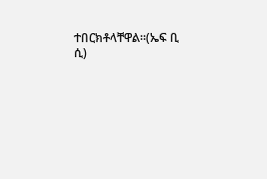ተበርክቶላቸዋል።(ኤፍ ቢ ሲ)